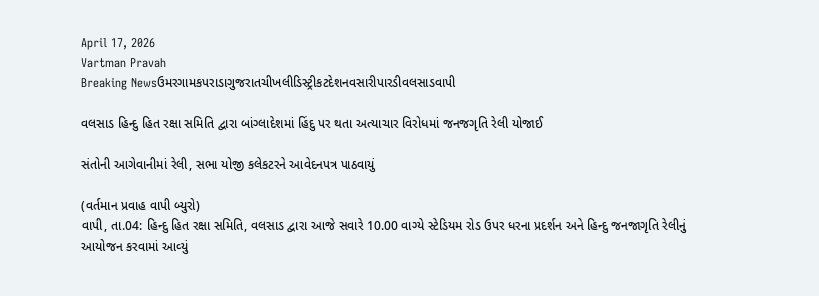April 17, 2026
Vartman Pravah
Breaking Newsઉમરગામકપરાડાગુજરાતચીખલીડિસ્ટ્રીકટદેશનવસારીપારડીવલસાડવાપી

વલસાડ હિન્‍દુ હિત રક્ષા સમિતિ દ્વારા બાંગ્‍લાદેશમાં હિંદુ પર થતા અત્‍યાચાર વિરોધમાં જનજગૃતિ રેલી યોજાઈ

સંતોની આગેવાનીમાં રેલી, સભા યોજી કલેકટરને આવેદનપત્ર પાઠવાયું

(વર્તમાન પ્રવાહ વાપી બ્‍યુરો)
વાપી, તા.04: હિન્‍દુ હિત રક્ષા સમિતિ, વલસાડ દ્વારા આજે સવારે 10.00 વાગ્‍યે સ્‍ટેડિયમ રોડ ઉપર ધરના પ્રદર્શન અને હિન્‍દુ જનજાગૃતિ રેલીનું આયોજન કરવામાં આવ્‍યું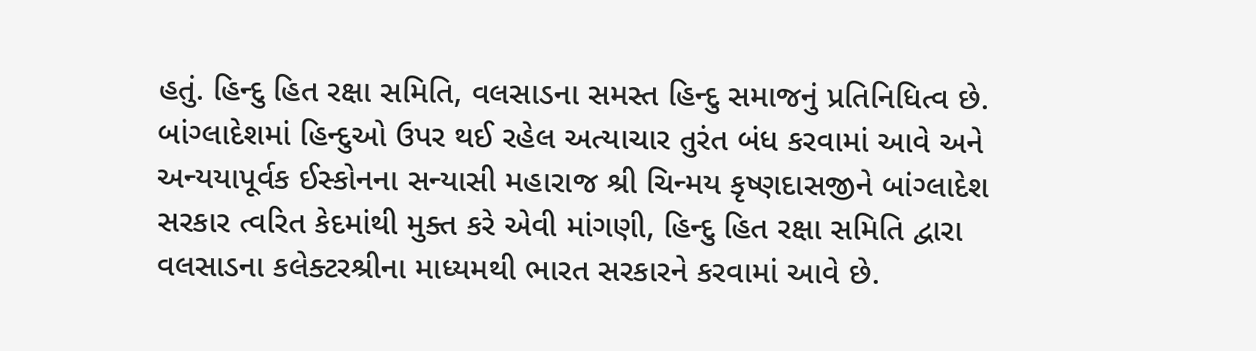હતું. હિન્‍દુ હિત રક્ષા સમિતિ, વલસાડના સમસ્‍ત હિન્‍દુ સમાજનું પ્રતિનિધિત્‍વ છે. બાંગ્‍લાદેશમાં હિન્‍દુઓ ઉપર થઈ રહેલ અત્‍યાચાર તુરંત બંધ કરવામાં આવે અને અન્‍યયાપૂર્વક ઈસ્‍કોનના સન્‍યાસી મહારાજ શ્રી ચિન્‍મય કૃષ્‍ણદાસજીને બાંગ્‍લાદેશ સરકાર ત્‍વરિત કેદમાંથી મુક્‍ત કરે એવી માંગણી, હિન્‍દુ હિત રક્ષા સમિતિ દ્વારા વલસાડના કલેક્‍ટરશ્રીના માધ્‍યમથી ભારત સરકારને કરવામાં આવે છે.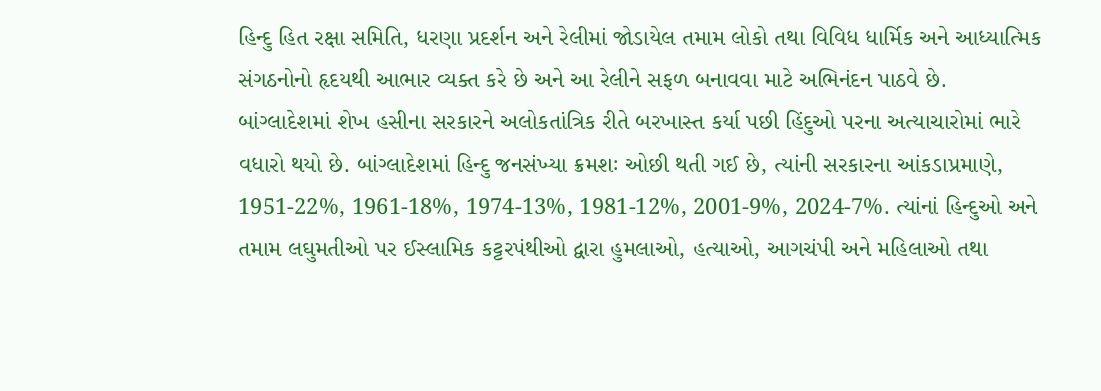હિન્‍દુ હિત રક્ષા સમિતિ, ધરણા પ્રદર્શન અને રેલીમાં જોડાયેલ તમામ લોકો તથા વિવિધ ધાર્મિક અને આધ્‍યાત્‍મિક સંગઠનોનો હૃદયથી આભાર વ્‍યક્‍ત કરે છે અને આ રેલીને સફળ બનાવવા માટે અભિનંદન પાઠવે છે.
બાંગ્‍લાદેશમાં શેખ હસીના સરકારને અલોકતાંત્રિક રીતે બરખાસ્‍ત કર્યા પછી હિંદુઓ પરના અત્‍યાચારોમાં ભારે વધારો થયો છે. બાંગ્‍લાદેશમાં હિન્‍દુ જનસંખ્‍યા ક્રમશઃ ઓછી થતી ગઈ છે, ત્‍યાંની સરકારના આંકડાપ્રમાણે, 1951-22%, 1961-18%, 1974-13%, 1981-12%, 2001-9%, 2024-7%. ત્‍યાંનાં હિન્‍દુઓ અને તમામ લઘુમતીઓ પર ઈસ્‍લામિક કટ્ટરપંથીઓ દ્વારા હુમલાઓ, હત્‍યાઓ, આગચંપી અને મહિલાઓ તથા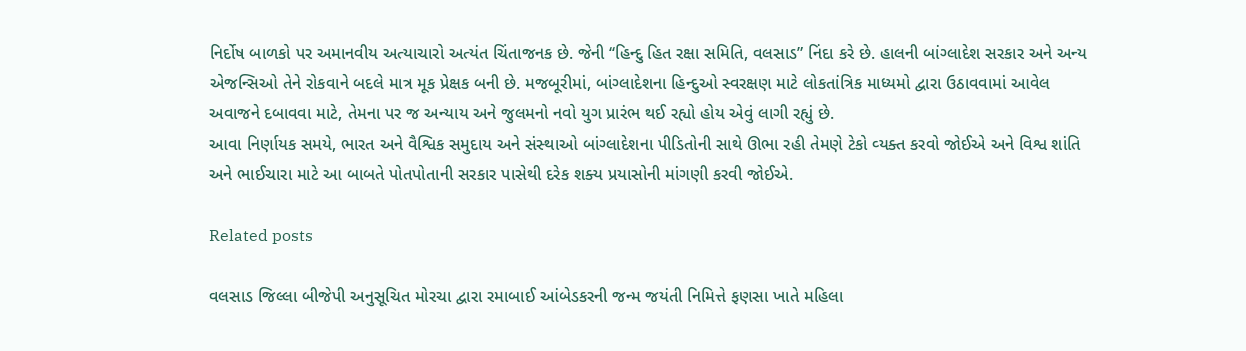નિર્દોષ બાળકો પર અમાનવીય અત્‍યાચારો અત્‍યંત ચિંતાજનક છે. જેની ‘‘હિન્‍દુ હિત રક્ષા સમિતિ, વલસાડ” નિંદા કરે છે. હાલની બાંગ્‍લાદેશ સરકાર અને અન્‍ય એજન્‍સિઓ તેને રોકવાને બદલે માત્ર મૂક પ્રેક્ષક બની છે. મજબૂરીમાં, બાંગ્‍લાદેશના હિન્‍દુઓ સ્‍વરક્ષણ માટે લોકતાંત્રિક માધ્‍યમો દ્વારા ઉઠાવવામાં આવેલ અવાજને દબાવવા માટે, તેમના પર જ અન્‍યાય અને જુલમનો નવો યુગ પ્રારંભ થઈ રહ્યો હોય એવું લાગી રહ્યું છે.
આવા નિર્ણાયક સમયે, ભારત અને વૈશ્વિક સમુદાય અને સંસ્‍થાઓ બાંગ્‍લાદેશના પીડિતોની સાથે ઊભા રહી તેમણે ટેકો વ્‍યક્‍ત કરવો જોઈએ અને વિશ્વ શાંતિ અને ભાઈચારા માટે આ બાબતે પોતપોતાની સરકાર પાસેથી દરેક શક્‍ય પ્રયાસોની માંગણી કરવી જોઈએ.

Related posts

વલસાડ જિલ્લા બીજેપી અનુસૂચિત મોરચા દ્વારા રમાબાઈ આંબેડકરની જન્‍મ જયંતી નિમિત્તે ફણસા ખાતે મહિલા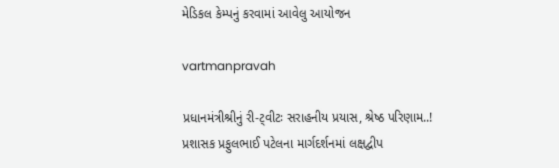મેડિકલ કેમ્‍પનું કરવામાં આવેલુ આયોજન

vartmanpravah

પ્રધાનમંત્રીશ્રીનું રી-ટ્‍વીટઃ સરાહનીય પ્રયાસ, શ્રેષ્‍ઠ પરિણામ..! પ્રશાસક પ્રફુલભાઈ પટેલના માર્ગદર્શનમાં લક્ષદ્વીપ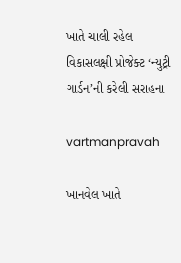ખાતે ચાલી રહેલ વિકાસલક્ષી પ્રોજેક્‍ટ ‘ન્‍યુટ્રી ગાર્ડન’ની કરેલી સરાહના

vartmanpravah

ખાનવેલ ખાતે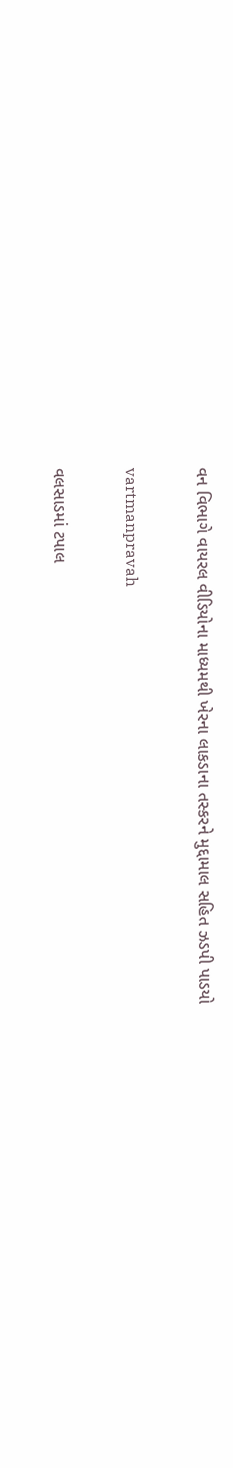વન વિભાગે વાયરલ વીડિયોના માધ્‍યમથી ખેરના લાકડાના તસ્‍કરને મુદ્દામાલ સહિત ઝડપી પાડયો

vartmanpravah

વલસાડમાં ટપાલ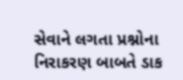સેવાને લગતા પ્રશ્નોના નિરાકરણ બાબતે ડાક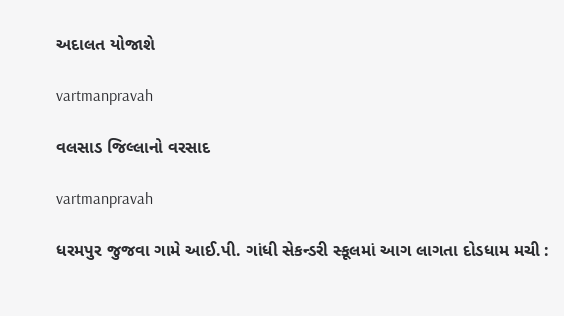અદાલત યોજાશે

vartmanpravah

વલસાડ જિલ્લાનો વરસાદ

vartmanpravah

ધરમપુર જુજવા ગામે આઈ.પી. ગાંધી સેકન્‍ડરી સ્‍કૂલમાં આગ લાગતા દોડધામ મચી :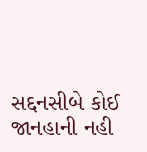સદ્દનસીબે કોઈ જાનહાની નહી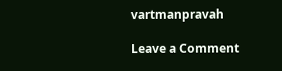vartmanpravah

Leave a Comment